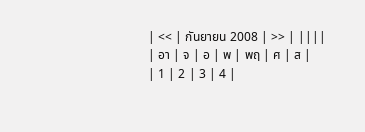| << | กันยายน 2008 | >> | ||||
| อา | จ | อ | พ | พฤ | ศ | ส |
| 1 | 2 | 3 | 4 |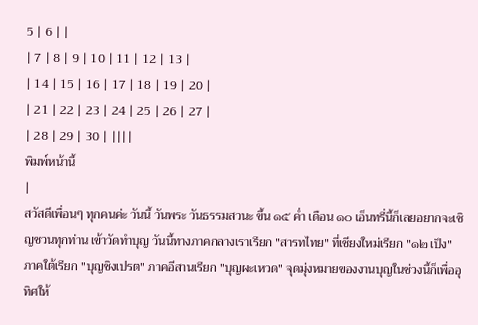5 | 6 | |
| 7 | 8 | 9 | 10 | 11 | 12 | 13 |
| 14 | 15 | 16 | 17 | 18 | 19 | 20 |
| 21 | 22 | 23 | 24 | 25 | 26 | 27 |
| 28 | 29 | 30 | ||||
พิมพ์หน้านี้
|
สวัสดีเพื่อนๆ ทุกคนค่ะ วันนี้ วันพระ วันธรรมสวนะ ขึ้น ๑๕ ค่ำ เดือน ๑๐ เอ็นทรี่นี้ก็เลยอยากจะเชิญชวนทุกท่าน เข้าวัดทำบุญ วันนี้ทางภาคกลางเราเรียก "สารทไทย" ที่เชียงใหม่เรียก "๑๒ เป็ง" ภาคใต้เรียก "บุญชิงเปรต" ภาคอีสานเรียก "บุญผะเหวด" จุดมุ่งหมายของงานบุญในช่วงนี้ก็เพื่ออุทิศให้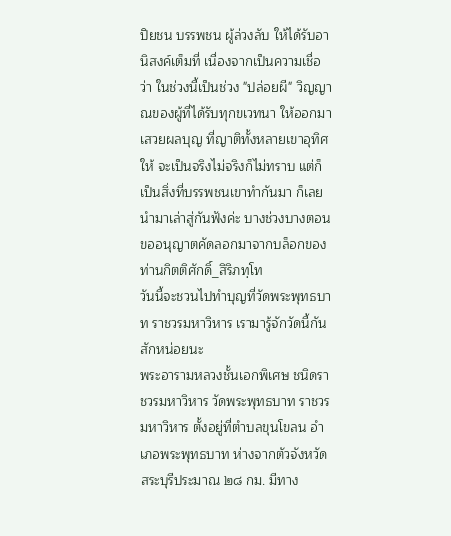ปิยชน บรรพชน ผู้ล่วงลับ ให้ได้รับอานิสงค์เต็มที่ เนื่องจากเป็นความเชื่อว่า ในช่วงนี้เป็นช่วง "ปล่อยผี" วิญญาณของผู้ที่ได้รับทุกขเวทนา ให้ออกมาเสวยผลบุญ ที่ญาติทั้งหลายเขาอุทิศให้ จะเป็นจริงไม่จริงก็ไม่ทราบ แต่ก็เป็นสิ่งที่บรรพชนเขาทำกันมา ก็เลยนำมาเล่าสู่กันฟังค่ะ บางช่วงบางตอนขออนุญาตคัดลอกมาจากบล็อกของท่านกิตติศักดิ์_สิริภทฺโท
วันนี้จะชวนไปทำบุญที่วัดพระพุทธบาท ราชวรมหาวิหาร เรามารู้จักวัดนี้กันสักหน่อยนะ
พระอารามหลวงชั้นเอกพิเศษ ชนิดราชวรมหาวิหาร วัดพระพุทธบาท ราชวรมหาวิหาร ตั้งอยู่ที่ตำบลขุนโขลน อำเภอพระพุทธบาท ห่างจากตัวจังหวัดสระบุรีประมาณ ๒๘ กม. มีทาง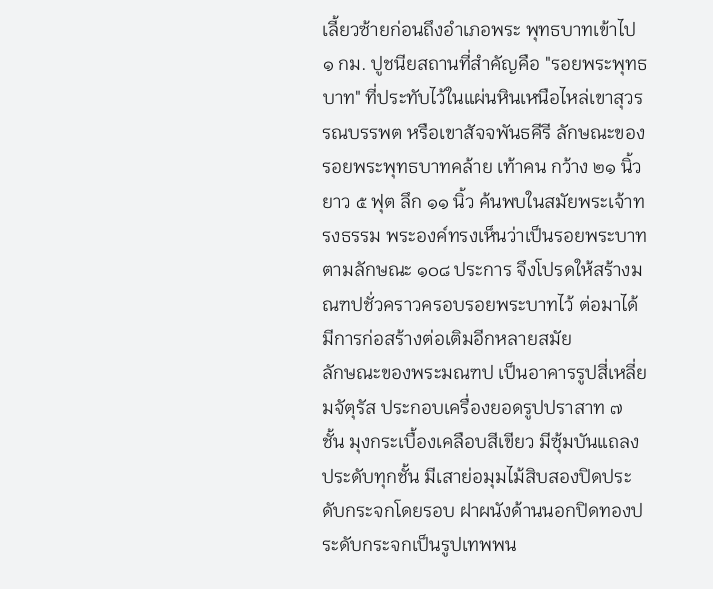เลี้ยวซ้ายก่อนถึงอำเภอพระ พุทธบาทเข้าไป ๑ กม. ปูชนียสถานที่สำคัญคือ "รอยพระพุทธบาท" ที่ประทับไว้ในแผ่นหินเหนือไหล่เขาสุวรรณบรรพต หรือเขาสัจจพันธคีรี ลักษณะของรอยพระพุทธบาทคล้าย เท้าคน กว้าง ๒๑ นิ้ว ยาว ๕ ฟุต ลึก ๑๑ นิ้ว ค้นพบในสมัยพระเจ้าทรงธรรม พระองค์ทรงเห็นว่าเป็นรอยพระบาทตามลักษณะ ๑๐๘ ประการ จึงโปรดให้สร้างมณฑปชั่วคราวครอบรอยพระบาทไว้ ต่อมาได้มีการก่อสร้างต่อเติมอีกหลายสมัย
ลักษณะของพระมณฑป เป็นอาคารรูปสี่เหลี่ยมจัตุรัส ประกอบเครื่องยอดรูปปราสาท ๗ ชั้น มุงกระเบื้องเคลือบสีเขียว มีซุ้มบันแถลงประดับทุกชั้น มีเสาย่อมุมไม้สิบสองปิดประดับกระจกโดยรอบ ฝาผนังด้านนอกปิดทองประดับกระจกเป็นรูปเทพพน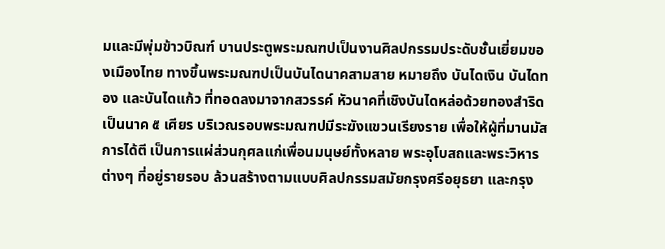มและมีพุ่มข้าวบิณฑ์ บานประตูพระมณฑปเป็นงานศิลปกรรมประดับชั้นเยี่ยมของเมืองไทย ทางขึ้นพระมณฑปเป็นบันไดนาคสามสาย หมายถึง บันไดเงิน บันไดทอง และบันไดแก้ว ที่ทอดลงมาจากสวรรค์ หัวนาคที่เชิงบันไดหล่อด้วยทองสำริดเป็นนาค ๕ เศียร บริเวณรอบพระมณฑปมีระฆังแขวนเรียงราย เพื่อให้ผู้ที่มานมัสการได้ตี เป็นการแผ่ส่วนกุศลแก่เพื่อนมนุษย์ทั้งหลาย พระอุโบสถและพระวิหารต่างๆ ที่อยู่รายรอบ ล้วนสร้างตามแบบศิลปกรรมสมัยกรุงศรีอยุธยา และกรุง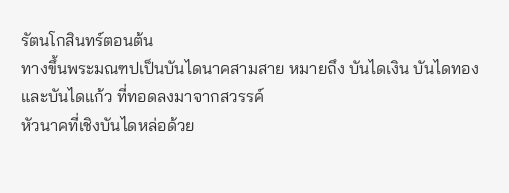รัตนโกสินทร์ตอนต้น
ทางขึ้นพระมณฑปเป็นบันไดนาคสามสาย หมายถึง บันไดเงิน บันไดทอง และบันไดแก้ว ที่ทอดลงมาจากสวรรค์
หัวนาคที่เชิงบันไดหล่อด้วย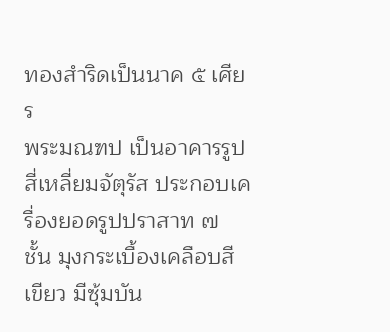ทองสำริดเป็นนาค ๕ เศียร
พระมณฑป เป็นอาคารรูปสี่เหลี่ยมจัตุรัส ประกอบเครื่องยอดรูปปราสาท ๗ ชั้น มุงกระเบื้องเคลือบสีเขียว มีซุ้มบัน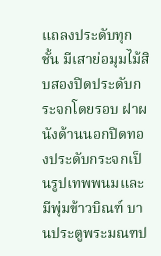แถลงประดับทุกชั้น มีเสาย่อมุมไม้สิบสองปิดประดับกระจกโดยรอบ ฝาผนังด้านนอกปิดทองประดับกระจกเป็นรูปเทพพนมและมีพุ่มข้าวบิณฑ์ บานประตูพระมณฑป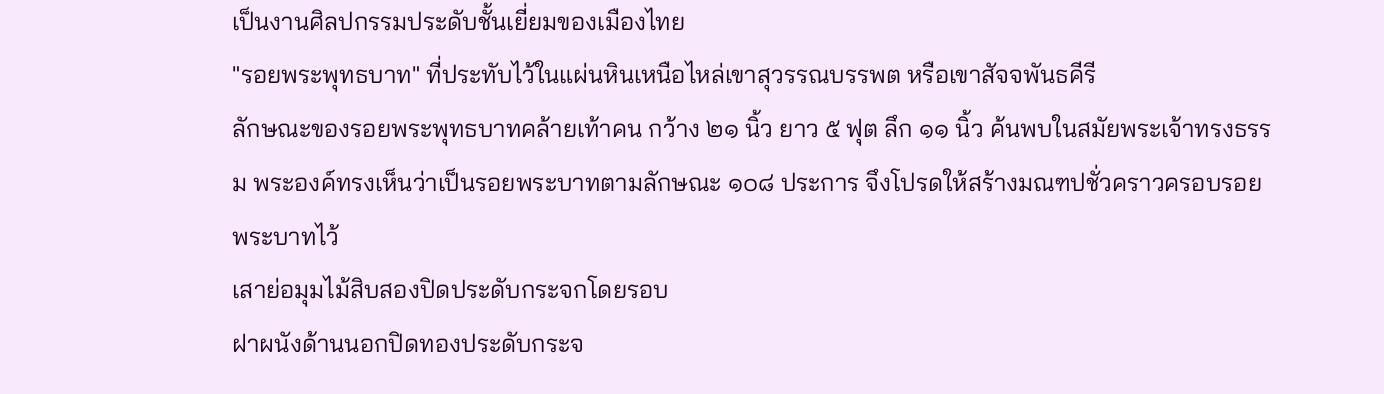เป็นงานศิลปกรรมประดับชั้นเยี่ยมของเมืองไทย
"รอยพระพุทธบาท" ที่ประทับไว้ในแผ่นหินเหนือไหล่เขาสุวรรณบรรพต หรือเขาสัจจพันธคีรี
ลักษณะของรอยพระพุทธบาทคล้ายเท้าคน กว้าง ๒๑ นิ้ว ยาว ๕ ฟุต ลึก ๑๑ นิ้ว ค้นพบในสมัยพระเจ้าทรงธรรม พระองค์ทรงเห็นว่าเป็นรอยพระบาทตามลักษณะ ๑๐๘ ประการ จึงโปรดให้สร้างมณฑปชั่วคราวครอบรอยพระบาทไว้
เสาย่อมุมไม้สิบสองปิดประดับกระจกโดยรอบ
ฝาผนังด้านนอกปิดทองประดับกระจ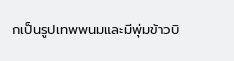กเป็นรูปเทพพนมและมีพุ่มข้าวบิ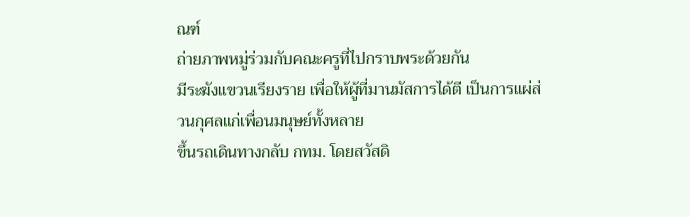ณฑ์
ถ่ายภาพหมู่ร่วมกับคณะครูที่ไปกราบพระด้วยกัน
มีระฆังแขวนเรียงราย เพื่อให้ผู้ที่มานมัสการได้ตี เป็นการแผ่ส่วนกุศลแก่เพื่อนมนุษย์ทั้งหลาย
ขึ้นรถเดินทางกลับ กทม. โดยสวัสดิ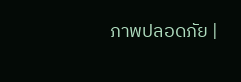ภาพปลอดภัย |